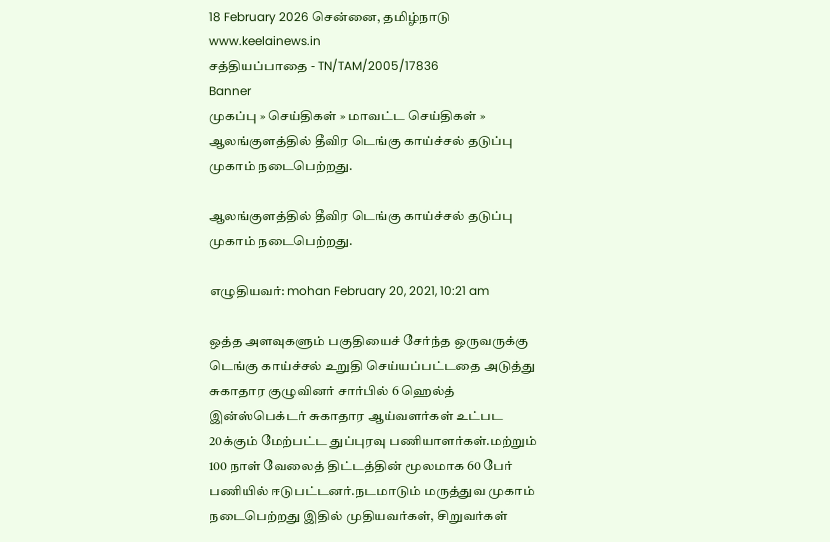18 February 2026 சென்னை, தமிழ்நாடு
www.keelainews.in
சத்தியப்பாதை - TN/TAM/2005/17836
Banner
முகப்பு » செய்திகள் » மாவட்ட செய்திகள் » ஆலங்குளத்தில் தீவிர டெங்கு காய்ச்சல் தடுப்பு முகாம் நடைபெற்றது.

ஆலங்குளத்தில் தீவிர டெங்கு காய்ச்சல் தடுப்பு முகாம் நடைபெற்றது.

எழுதியவர்: mohan February 20, 2021, 10:21 am

ஒத்த அளவுகளும் பகுதியைச் சேர்ந்த ஒருவருக்கு டெங்கு காய்ச்சல் உறுதி செய்யப்பட்டதை அடுத்து சுகாதார குழுவினர் சார்பில் 6 ஹெல்த் இன்ஸ்பெக்டர் சுகாதார ஆய்வளர்கள் உட்பட 20க்கும் மேற்பட்ட துப்புரவு பணியாளர்கள்.மற்றும் 100 நாள் வேலைத் திட்டத்தின் மூலமாக 60 பேர் பணியில் ஈடுபட்டனர்.நடமாடும் மருத்துவ முகாம் நடைபெற்றது இதில் முதியவர்கள், சிறுவர்கள்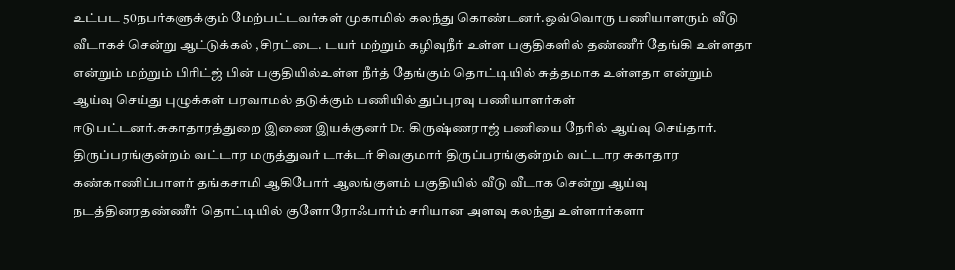உட்பட 50நபர்களுக்கும் மேற்பட்டவர்கள் முகாமில் கலந்து கொண்டனர்.ஒவ்வொரு பணியாளரும் வீடு வீடாகச் சென்று ஆட்டுக்கல் ,சிரட்டை. டயர் மற்றும் கழிவுநீர் உள்ள பகுதிகளில் தண்ணீர் தேங்கி உள்ளதா என்றும் மற்றும் பிரிட்ஜ் பின் பகுதியில்உள்ள நீர்த் தேங்கும் தொட்டியில் சுத்தமாக உள்ளதா என்றும் ஆய்வு செய்து புழுக்கள் பரவாமல் தடுக்கும் பணியில் துப்புரவு பணியாளர்கள் ஈடுபட்டனர்.சுகாதாரத்துறை இணை இயக்குனர் Dr. கிருஷ்ணராஜ் பணியை நேரில் ஆய்வு செய்தார். திருப்பரங்குன்றம் வட்டார மருத்துவர் டாக்டர் சிவகுமார் திருப்பரங்குன்றம் வட்டார சுகாதார கண்காணிப்பாளர் தங்கசாமி ஆகிபோர் ஆலங்குளம் பகுதியில் வீடு வீடாக சென்று ஆய்வு நடத்தினரதண்ணீர் தொட்டியில் குளோரோஃபார்ம் சரியான அளவு கலந்து உள்ளார்களா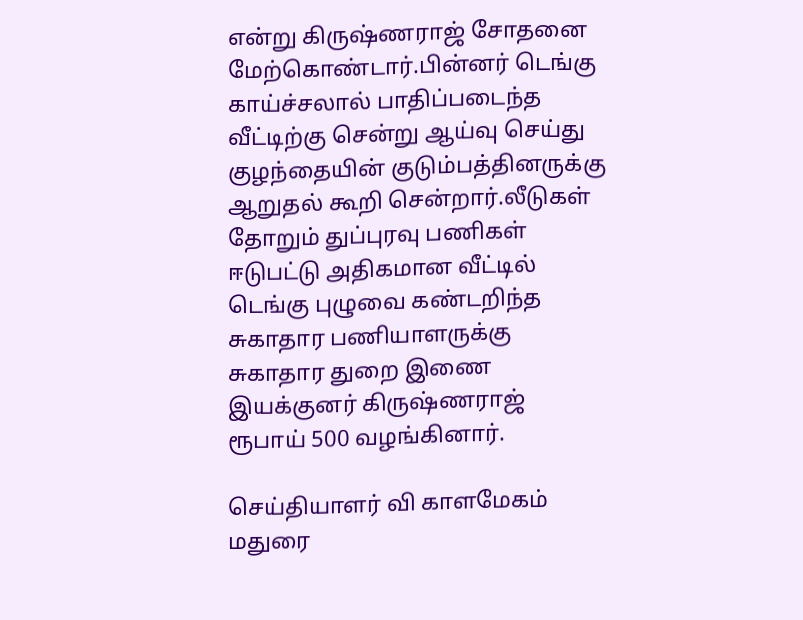என்று கிருஷ்ணராஜ் சோதனை மேற்கொண்டார்.பின்னர் டெங்கு காய்ச்சலால் பாதிப்படைந்த வீட்டிற்கு சென்று ஆய்வு செய்து குழந்தையின் குடும்பத்தினருக்கு ஆறுதல் கூறி சென்றார்.லீடுகள் தோறும் துப்புரவு பணிகள் ஈடுபட்டு அதிகமான வீட்டில் டெங்கு புழுவை கண்டறிந்த சுகாதார பணியாளருக்கு சுகாதார துறை இணை இயக்குனர் கிருஷ்ணராஜ் ரூபாய் 500 வழங்கினார்.

செய்தியாளர் வி காளமேகம் மதுரை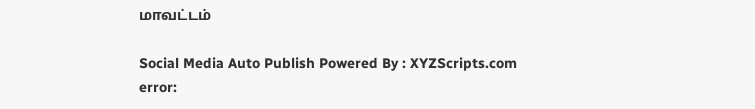மாவட்டம்

Social Media Auto Publish Powered By : XYZScripts.com
error: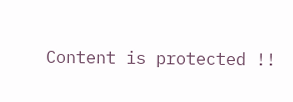Content is protected !!